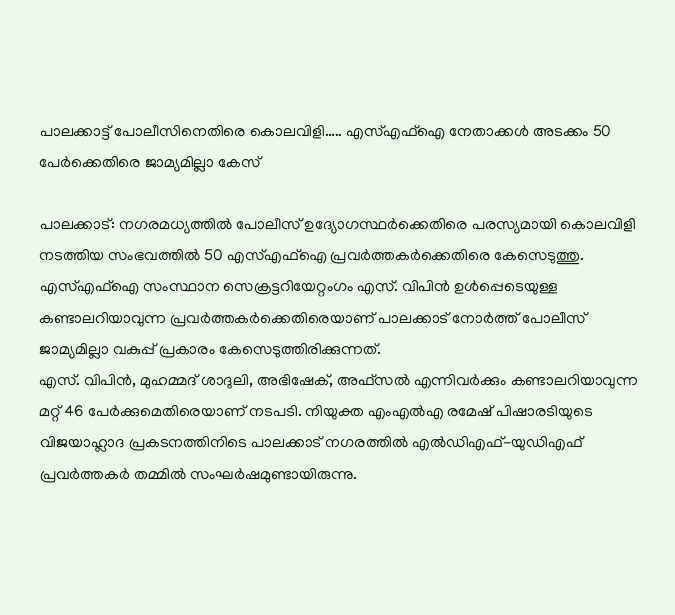പാലക്കാട്ട് പോലീസിനെതിരെ കൊലവിളി….. എസ്എഫ്ഐ നേതാക്കൾ അടക്കം 50 പേർക്കെതിരെ ജാമ്യമില്ലാ കേസ്

പാലക്കാട്: നഗരമധ്യത്തിൽ പോലീസ് ഉദ്യോഗസ്ഥർക്കെതിരെ പരസ്യമായി കൊലവിളി നടത്തിയ സംഭവത്തിൽ 50 എസ്എഫ്ഐ പ്രവർത്തകർക്കെതിരെ കേസെടുത്തു. എസ്എഫ്ഐ സംസ്ഥാന സെക്രട്ടറിയേറ്റംഗം എസ്. വിപിൻ ഉൾപ്പെടെയുള്ള കണ്ടാലറിയാവുന്ന പ്രവർത്തകർക്കെതിരെയാണ് പാലക്കാട് നോർത്ത് പോലീസ് ജാമ്യമില്ലാ വകുപ്പ് പ്രകാരം കേസെടുത്തിരിക്കുന്നത്.
എസ്. വിപിൻ, മുഹമ്മദ് ശാദുലി, അഭിഷേക്, അഫ്സൽ എന്നിവർക്കും കണ്ടാലറിയാവുന്ന മറ്റ് 46 പേർക്കുമെതിരെയാണ് നടപടി. നിയുക്ത എംഎൽഎ രമേഷ് പിഷാരടിയുടെ വിജയാഹ്ലാദ പ്രകടനത്തിനിടെ പാലക്കാട് നഗരത്തിൽ എൽഡിഎഫ്-യുഡിഎഫ് പ്രവർത്തകർ തമ്മിൽ സംഘർഷമുണ്ടായിരുന്നു.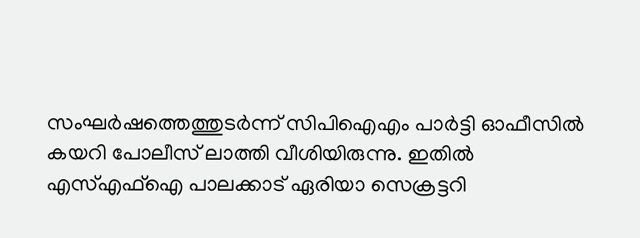സംഘർഷത്തെത്തുടർന്ന് സിപിഐഎം പാർട്ടി ഓഫീസിൽ കയറി പോലീസ് ലാത്തി വീശിയിരുന്നു. ഇതിൽ എസ്എഫ്ഐ പാലക്കാട് ഏരിയാ സെക്രട്ടറി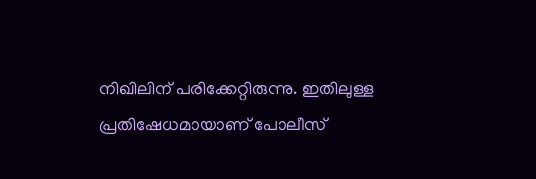നിഖിലിന് പരിക്കേറ്റിരുന്നു. ഇതിലുള്ള പ്രതിഷേധമായാണ് പോലീസ്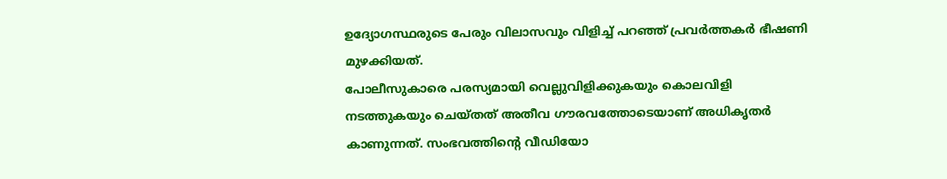ഉദ്യോഗസ്ഥരുടെ പേരും വിലാസവും വിളിച്ച് പറഞ്ഞ് പ്രവർത്തകർ ഭീഷണി മുഴക്കിയത്.
പോലീസുകാരെ പരസ്യമായി വെല്ലുവിളിക്കുകയും കൊലവിളി നടത്തുകയും ചെയ്തത് അതീവ ഗൗരവത്തോടെയാണ് അധികൃതർ കാണുന്നത്. സംഭവത്തിന്റെ വീഡിയോ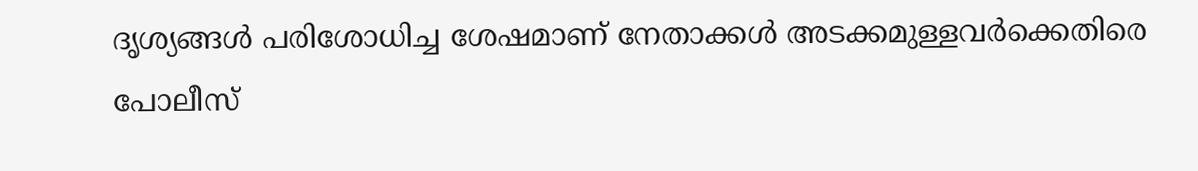ദൃശ്യങ്ങൾ പരിശോധിച്ച ശേഷമാണ് നേതാക്കൾ അടക്കമുള്ളവർക്കെതിരെ പോലീസ്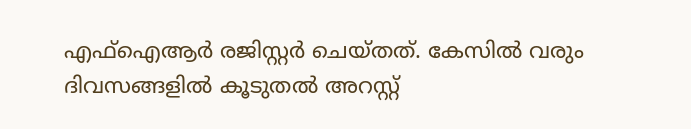എഫ്ഐആർ രജിസ്റ്റർ ചെയ്തത്. കേസിൽ വരും ദിവസങ്ങളിൽ കൂടുതൽ അറസ്റ്റ്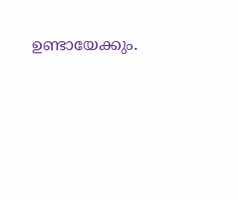ഉണ്ടായേക്കും.